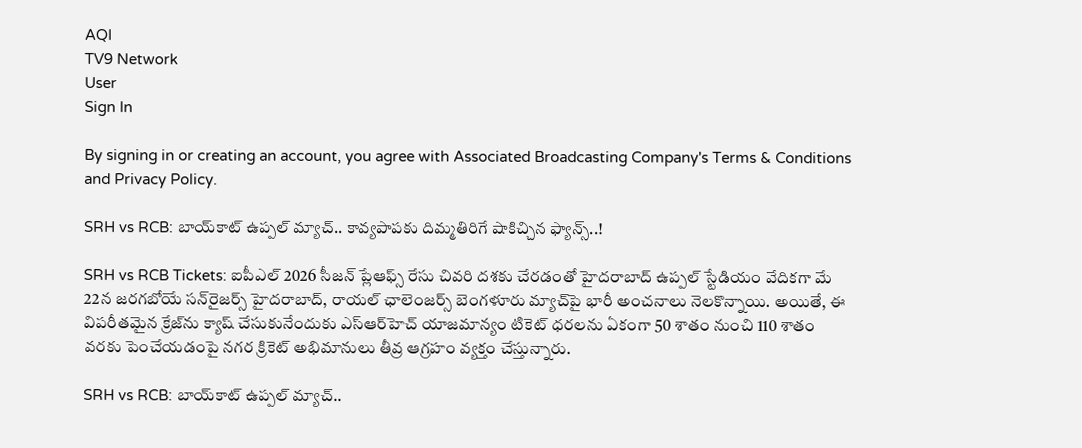AQI
TV9 Network
User
Sign In

By signing in or creating an account, you agree with Associated Broadcasting Company's Terms & Conditions and Privacy Policy.

SRH vs RCB: బాయ్‌కాట్ ఉప్పల్ మ్యాచ్.. కావ్యపాపకు దిమ్మతిరిగే షాకిచ్చిన ఫ్యాన్స్..!

SRH vs RCB Tickets: ఐపీఎల్ 2026 సీజన్ ప్లేఆఫ్స్ రేసు చివరి దశకు చేరడంతో హైదరాబాద్ ఉప్పల్ స్టేడియం వేదికగా మే 22న జరగబోయే సన్‌రైజర్స్ హైదరాబాద్, రాయల్ ఛాలెంజర్స్ బెంగళూరు మ్యాచ్‌పై భారీ అంచనాలు నెలకొన్నాయి. అయితే, ఈ విపరీతమైన క్రేజ్‌ను క్యాష్ చేసుకునేందుకు ఎస్‌ఆర్‌హెచ్ యాజమాన్యం టికెట్ ధరలను ఏకంగా 50 శాతం నుంచి 110 శాతం వరకు పెంచేయడంపై నగర క్రికెట్ అభిమానులు తీవ్ర ఆగ్రహం వ్యక్తం చేస్తున్నారు.

SRH vs RCB: బాయ్‌కాట్ ఉప్పల్ మ్యాచ్..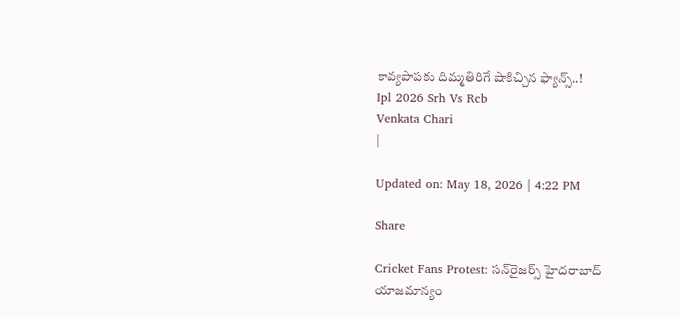కావ్యపాపకు దిమ్మతిరిగే షాకిచ్చిన ఫ్యాన్స్..!
Ipl 2026 Srh Vs Rcb
Venkata Chari
|

Updated on: May 18, 2026 | 4:22 PM

Share

Cricket Fans Protest: సన్‌రైజర్స్ హైదరాబాద్ యాజమాన్యం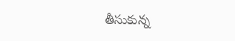తీసుకున్న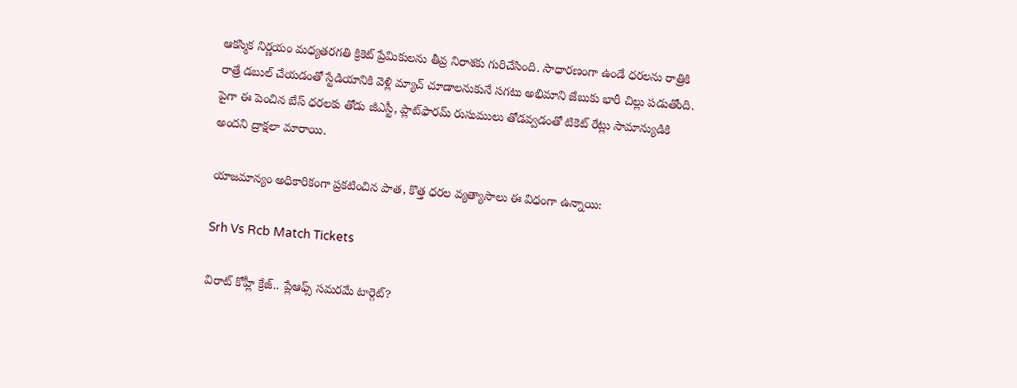ఆకస్మిక నిర్ణయం మధ్యతరగతి క్రికెట్ ప్రేమికులను తీవ్ర నిరాశకు గురిచేసింది. సాధారణంగా ఉండే ధరలను రాత్రికి రాత్రే డబుల్ చేయడంతో స్టేడియానికి వెళ్లి మ్యాచ్ చూడాలనుకునే సగటు అభిమాని జేబుకు భారీ చిల్లు పడుతోంది. పైగా ఈ పెంచిన బేస్ ధరలకు తోడు జీఎస్టీ, ప్లాట్‌ఫారమ్ రుసుములు తోడవ్వడంతో టికెట్ రేట్లు సామాన్యుడికి అందని ద్రాక్షలా మారాయి.

యాజమాన్యం అధికారికంగా ప్రకటించిన పాత, కొత్త ధరల వ్యత్యాసాలు ఈ విధంగా ఉన్నాయి:

Srh Vs Rcb Match Tickets

విరాట్ కోహ్లీ క్రేజ్.. ప్లేఆఫ్స్ సమరమే టార్గెట్?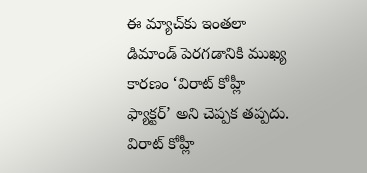ఈ మ్యాచ్‌కు ఇంతలా డిమాండ్ పెరగడానికి ముఖ్య కారణం ‘విరాట్ కోహ్లీ ఫ్యాక్టర్’ అని చెప్పక తప్పదు. విరాట్ కోహ్లీ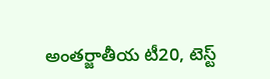అంతర్జాతీయ టీ20, టెస్ట్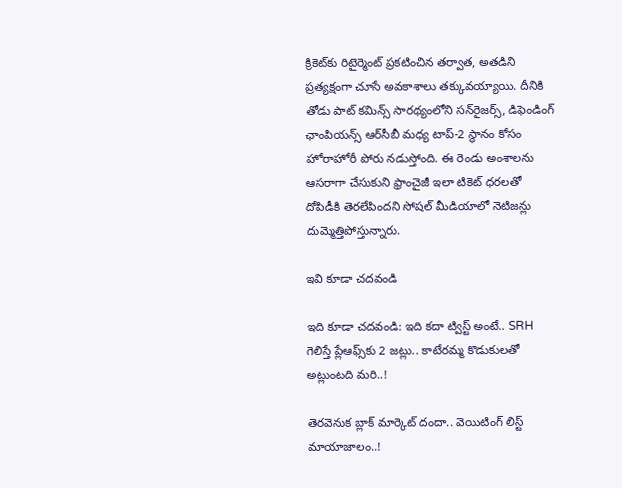క్రికెట్‌కు రిటైర్మెంట్ ప్రకటించిన తర్వాత, అతడిని ప్రత్యక్షంగా చూసే అవకాశాలు తక్కువయ్యాయి. దీనికి తోడు పాట్ కమిన్స్ సారథ్యంలోని సన్‌రైజర్స్, డిఫెండింగ్ ఛాంపియన్స్ ఆర్‌సీబీ మధ్య టాప్-2 స్థానం కోసం హోరాహోరీ పోరు నడుస్తోంది. ఈ రెండు అంశాలను ఆసరాగా చేసుకుని ఫ్రాంచైజీ ఇలా టికెట్ ధరలతో దోపిడీకి తెరలేపిందని సోషల్ మీడియాలో నెటిజన్లు దుమ్మెత్తిపోస్తున్నారు.

ఇవి కూడా చదవండి

ఇది కూడా చదవండి: ఇది కదా ట్విస్ట్ అంటే.. SRH గెలిస్తే ప్లేఆఫ్స్‌కు 2 జట్లు.. కాటేరమ్మ కొడుకులతో అట్లుంటది మరి..!

తెరవెనుక బ్లాక్ మార్కెట్ దందా.. వెయిటింగ్ లిస్ట్ మాయాజాలం..!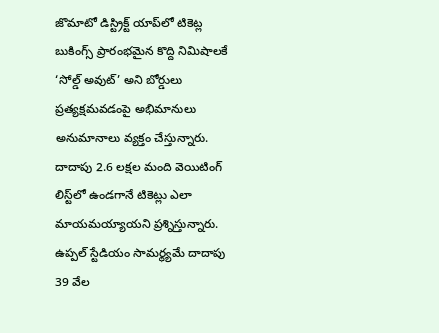జొమాటో డిస్ట్రిక్ట్ యాప్‌లో టికెట్ల బుకింగ్స్ ప్రారంభమైన కొద్ది నిమిషాలకే ‘సోల్డ్ అవుట్’ అని బోర్డులు ప్రత్యక్షమవడంపై అభిమానులు అనుమానాలు వ్యక్తం చేస్తున్నారు. దాదాపు 2.6 లక్షల మంది వెయిటింగ్ లిస్ట్‌లో ఉండగానే టికెట్లు ఎలా మాయమయ్యాయని ప్రశ్నిస్తున్నారు. ఉప్పల్ స్టేడియం సామర్థ్యమే దాదాపు 39 వేల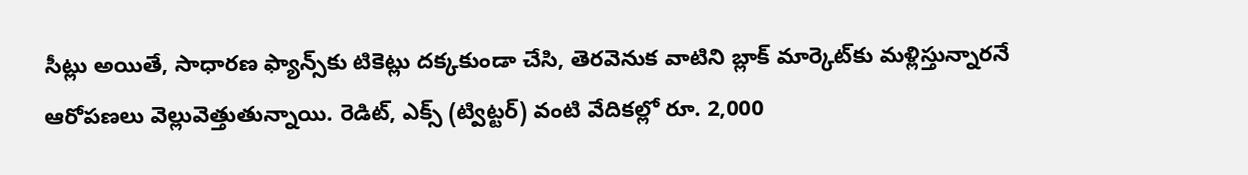సీట్లు అయితే, సాధారణ ఫ్యాన్స్‌కు టికెట్లు దక్కకుండా చేసి, తెరవెనుక వాటిని బ్లాక్ మార్కెట్‌కు మళ్లిస్తున్నారనే ఆరోపణలు వెల్లువెత్తుతున్నాయి. రెడిట్, ఎక్స్ (ట్విట్టర్) వంటి వేదికల్లో రూ. 2,000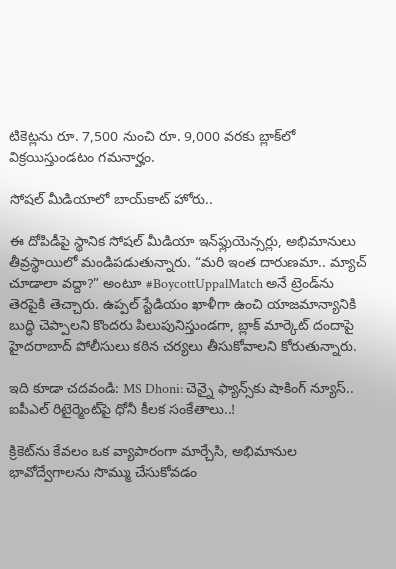టికెట్లను రూ. 7,500 నుంచి రూ. 9,000 వరకు బ్లాక్‌లో విక్రయిస్తుండటం గమనార్హం.

సోషల్ మీడియాలో బాయ్‌కాట్ హోరు..

ఈ దోపిడీపై స్థానిక సోషల్ మీడియా ఇన్‌ఫ్లుయెన్సర్లు, అభిమానులు తీవ్రస్థాయిలో మండిపడుతున్నారు. “మరి ఇంత దారుణమా.. మ్యాచ్ చూడాలా వద్దా?” అంటూ #BoycottUppalMatch అనే ట్రెండ్‌ను తెరపైకి తెచ్చారు. ఉప్పల్ స్టేడియం ఖాళీగా ఉంచి యాజమాన్యానికి బుద్ధి చెప్పాలని కొందరు పిలుపునిస్తుండగా, బ్లాక్ మార్కెట్ దందాపై హైదరాబాద్ పోలీసులు కఠిన చర్యలు తీసుకోవాలని కోరుతున్నారు.

ఇది కూడా చదవండి: MS Dhoni: చెన్నై ఫ్యాన్స్‌కు షాకింగ్ న్యూస్.. ఐపీఎల్ రిటైర్మెంట్‌పై ధోనీ కీలక సంకేతాలు..!

క్రికెట్‌ను కేవలం ఒక వ్యాపారంగా మార్చేసి, అభిమానుల భావోద్వేగాలను సొమ్ము చేసుకోవడం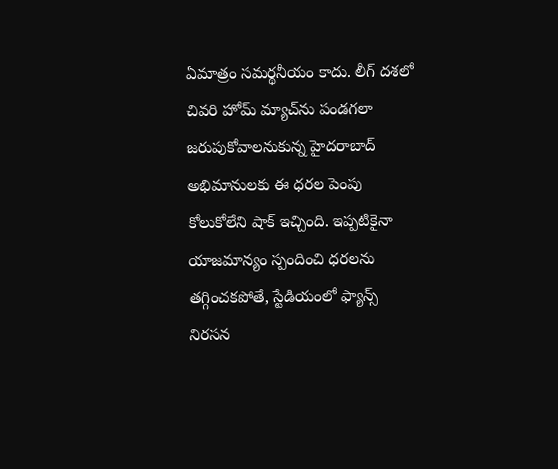ఏమాత్రం సమర్థనీయం కాదు. లీగ్ దశలో చివరి హోమ్ మ్యాచ్‌ను పండగలా జరుపుకోవాలనుకున్న హైదరాబాద్ అభిమానులకు ఈ ధరల పెంపు కోలుకోలేని షాక్ ఇచ్చింది. ఇప్పటికైనా యాజమాన్యం స్పందించి ధరలను తగ్గించకపోతే, స్టేడియంలో ఫ్యాన్స్ నిరసన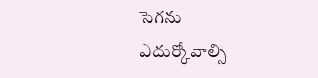సెగను ఎదుర్కోవాల్సి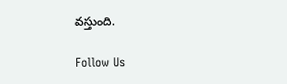వస్తుంది.

Follow Us